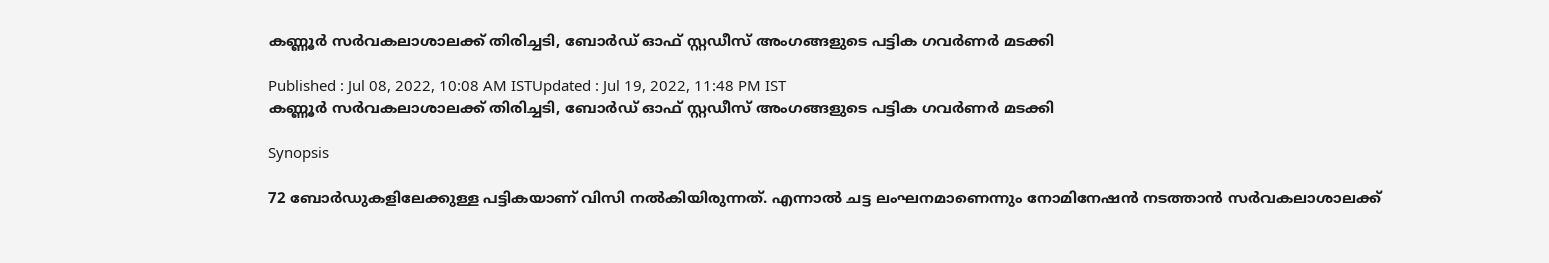കണ്ണൂര്‍ സര്‍വകലാശാലക്ക് തിരിച്ചടി, ബോർഡ് ഓഫ് സ്റ്റഡീസ്‌ അംഗങ്ങളുടെ പട്ടിക ഗവര്‍ണര്‍ മടക്കി

Published : Jul 08, 2022, 10:08 AM ISTUpdated : Jul 19, 2022, 11:48 PM IST
കണ്ണൂര്‍ സര്‍വകലാശാലക്ക് തിരിച്ചടി, ബോർഡ് ഓഫ് സ്റ്റഡീസ്‌ അംഗങ്ങളുടെ പട്ടിക ഗവര്‍ണര്‍ മടക്കി

Synopsis

72 ബോർഡുകളിലേക്കുള്ള പട്ടികയാണ് വിസി നൽകിയിരുന്നത്. എന്നാൽ ചട്ട ലംഘനമാണെന്നും നോമിനേഷൻ നടത്താൻ സർവകലാശാലക്ക്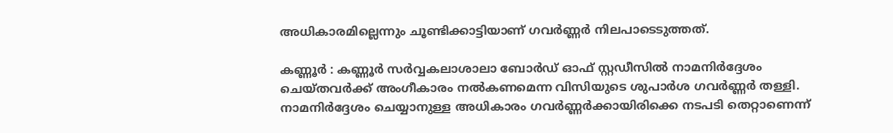അധികാരമില്ലെന്നും ചൂണ്ടിക്കാട്ടിയാണ് ഗവർണ്ണർ നിലപാടെടുത്തത്.

കണ്ണൂർ : കണ്ണൂർ സർവ്വകലാശാലാ ബോർഡ് ഓഫ് സ്റ്റഡീസിൽ നാമനിർദ്ദേശം ചെയ്തവർക്ക് അംഗീകാരം നൽകണമെന്ന വിസിയുടെ ശുപാർശ ഗവർണ്ണർ തള്ളി. നാമനിർദ്ദേശം ചെയ്യാനുള്ള അധികാരം ഗവർണ്ണർക്കായിരിക്കെ നടപടി തെറ്റാണെന്ന്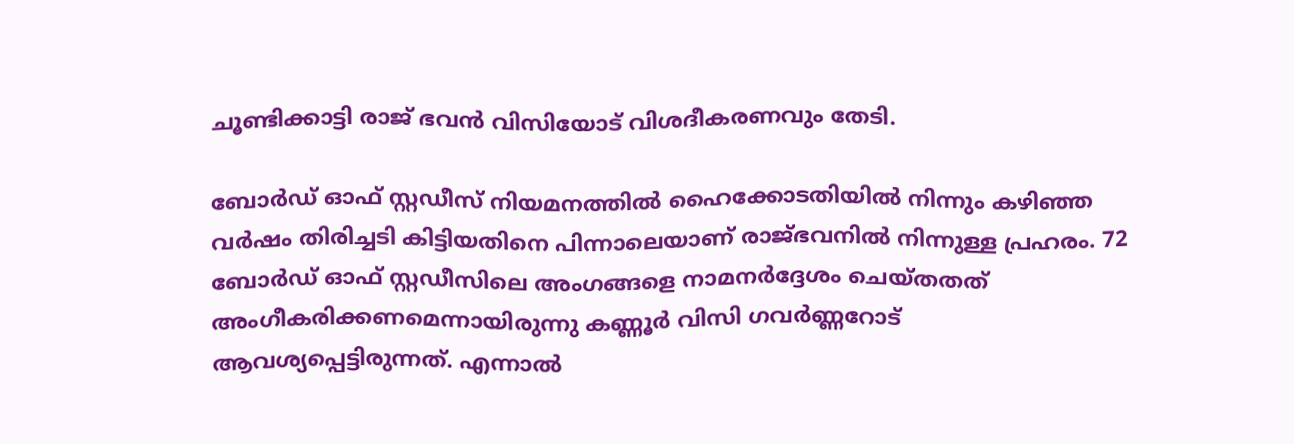ചൂണ്ടിക്കാട്ടി രാജ് ഭവൻ വിസിയോട് വിശദീകരണവും തേടി.

ബോർഡ് ഓഫ് സ്റ്റഡീസ് നിയമനത്തിൽ ഹൈക്കോടതിയിൽ നിന്നും കഴിഞ്ഞ വർഷം തിരിച്ചടി കിട്ടിയതിനെ പിന്നാലെയാണ് രാജ്ഭവനിൽ നിന്നുള്ള പ്രഹരം. 72 ബോർഡ് ഓഫ് സ്റ്റഡീസിലെ അംഗങ്ങളെ നാമനർദ്ദേശം ചെയ്തതത് അംഗീകരിക്കണമെന്നായിരുന്നു കണ്ണൂർ വിസി ഗവർണ്ണറോട് ആവശ്യപ്പെട്ടിരുന്നത്. എന്നാൽ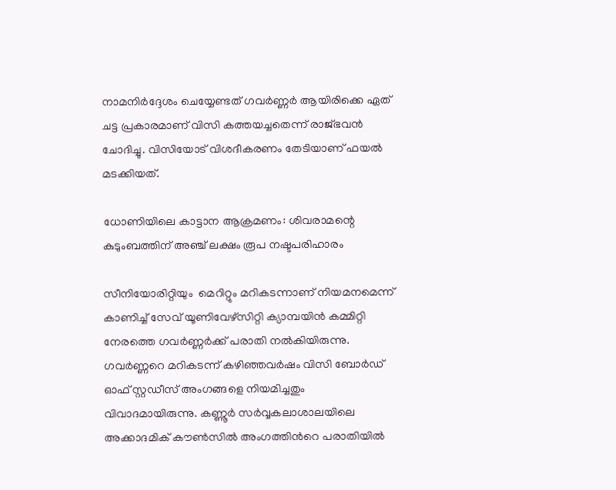നാമനിർദ്ദേശം ചെയ്യേണ്ടത് ഗവർണ്ണർ ആയിരിക്കെ ഏത് ചട്ട പ്രകാരമാണ് വിസി കത്തയച്ചതെന്ന് രാജ്ഭവൻ ചോദിച്ചു. വിസിയോട് വിശദീകരണം തേടിയാണ് ഫയൽ മടക്കിയത്.

ധോണിയിലെ കാട്ടാന ആക്രമണം: ശിവരാമന്റെ കുടുംബത്തിന് അഞ്ച് ലക്ഷം രൂപ നഷ്ടപരിഹാരം

സീനിയോരിറ്റിയും  മെറിറ്റും മറികടന്നാണ് നിയമനമെന്ന് കാണിച്ച് സേവ് യൂണിവേഴ്സിറ്റി ക്യാമ്പയിൻ കമ്മിറ്റി നേരത്തെ ഗവർണ്ണർക്ക് പരാതി നൽകിയിരുന്നു.  ഗവർണ്ണറെ മറികടന്ന് കഴിഞ്ഞവർഷം വിസി ബോർഡ് ഓഫ് സ്റ്റഡീസ് അംഗങ്ങളെ നിയമിച്ചതും വിവാദമായിരുന്നു. കണ്ണൂർ സർവ്വകലാശാലയിലെ അക്കാദമിക് കൗൺസിൽ അംഗത്തിൻറെ പരാതിയിൽ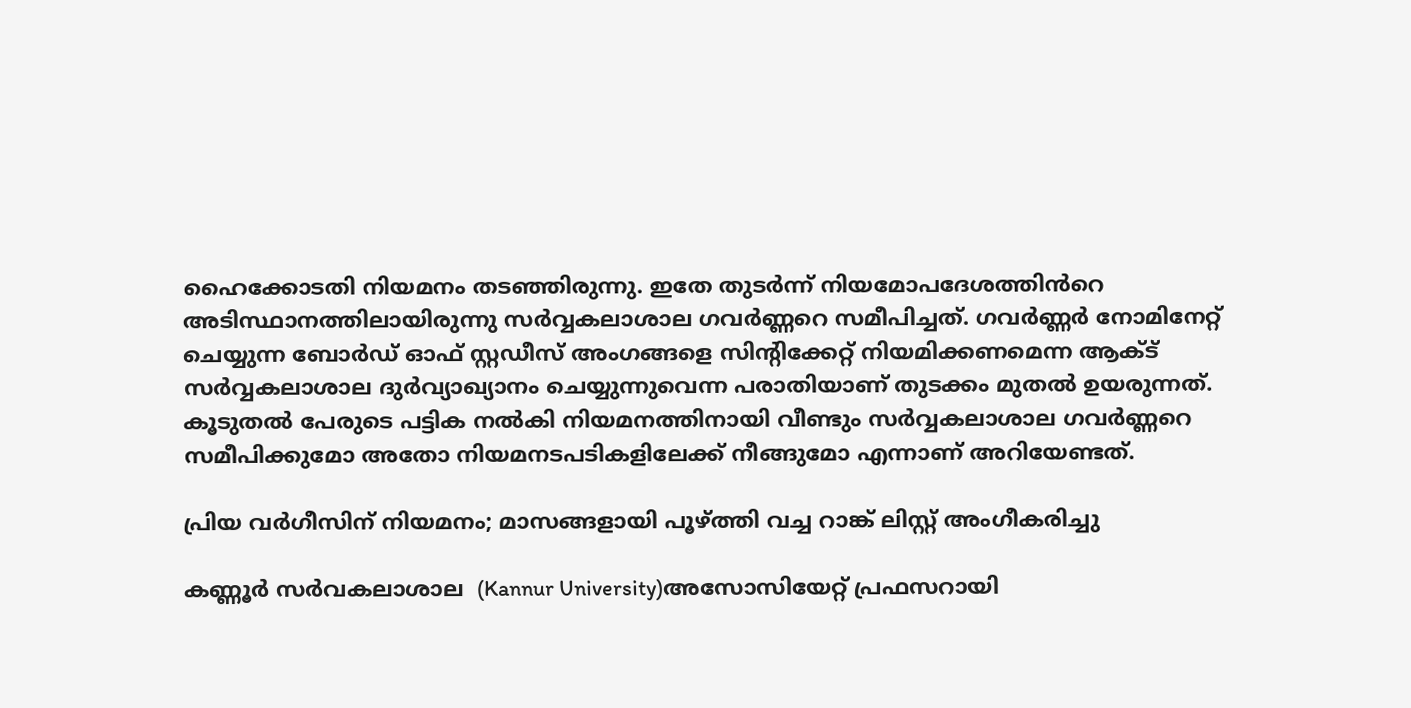ഹൈക്കോടതി നിയമനം തടഞ്ഞിരുന്നു. ഇതേ തുടർന്ന് നിയമോപദേശത്തിൻറെ അടിസ്ഥാനത്തിലായിരുന്നു സർവ്വകലാശാല ഗവർണ്ണറെ സമീപിച്ചത്. ഗവർണ്ണർ നോമിനേറ്റ് ചെയ്യുന്ന ബോർഡ് ഓഫ് സ്റ്റഡീസ് അംഗങ്ങളെ സിന്റിക്കേറ്റ് നിയമിക്കണമെന്ന ആക്ട് സർവ്വകലാശാല ദുർവ്യാഖ്യാനം ചെയ്യുന്നുവെന്ന പരാതിയാണ് തുടക്കം മുതൽ ഉയരുന്നത്. കൂടുതൽ പേരുടെ പട്ടിക നൽകി നിയമനത്തിനായി വീണ്ടും സർവ്വകലാശാല ഗവർണ്ണറെ സമീപിക്കുമോ അതോ നിയമനടപടികളിലേക്ക് നീങ്ങുമോ എന്നാണ് അറിയേണ്ടത്.

പ്രിയ വർഗീസിന് നിയമനം; മാസങ്ങളായി പൂഴ്ത്തി വച്ച റാങ്ക് ലിസ്റ്റ് അംഗീകരിച്ചു

കണ്ണൂർ സർവകലാശാല  (Kannur University)അസോസിയേറ്റ് പ്രഫസറായി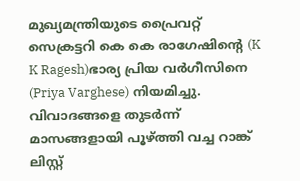മുഖ്യമന്ത്രിയുടെ പ്രൈവറ്റ് സെക്രട്ടറി കെ കെ രാഗേഷിന്‍റെ (K K Ragesh)ഭാര്യ പ്രിയ വർഗീസിനെ (Priya Varghese) നിയമിച്ചു. വിവാദങ്ങളെ തുടർന്ന് മാസങ്ങളായി പൂഴ്ത്തി വച്ച റാങ്ക് ലിസ്റ്റ്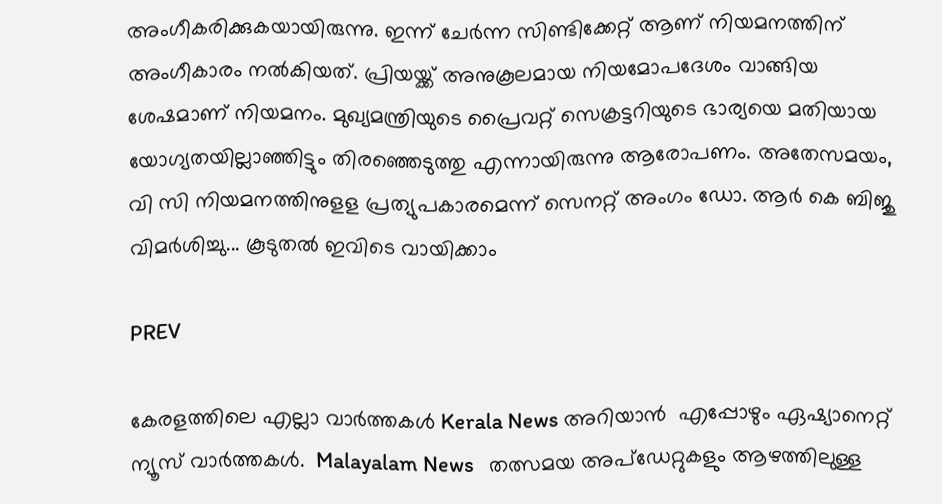അംഗീകരിക്കുകയായിരുന്നു. ഇന്ന് ചേർന്ന സിണ്ടിക്കേറ്റ് ആണ് നിയമനത്തിന് അംഗീകാരം നൽകിയത്. പ്രിയയ്ക്ക് അനുകൂലമായ നിയമോപദേശം വാങ്ങിയ ശേഷമാണ് നിയമനം. മുഖ്യമന്ത്രിയുടെ പ്രൈവറ്റ് സെക്രട്ടറിയുടെ ഭാര്യയെ മതിയായ യോഗ്യതയില്ലാഞ്ഞിട്ടും തിരഞ്ഞെടുത്തു എന്നായിരുന്നു ആരോപണം. അതേസമയം, വി സി നിയമനത്തിനുളള പ്രത്യുപകാരമെന്ന് സെനറ്റ് അംഗം ഡോ. ആർ കെ ബിജു വിമര്‍ശിച്ചു... കൂടുതൽ ഇവിടെ വായിക്കാം

PREV

കേരളത്തിലെ എല്ലാ വാർത്തകൾ Kerala News അറിയാൻ  എപ്പോഴും ഏഷ്യാനെറ്റ് ന്യൂസ് വാർത്തകൾ.  Malayalam News   തത്സമയ അപ്‌ഡേറ്റുകളും ആഴത്തിലുള്ള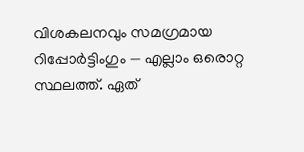വിശകലനവും സമഗ്രമായ റിപ്പോർട്ടിംഗും — എല്ലാം ഒരൊറ്റ സ്ഥലത്ത്. ഏത്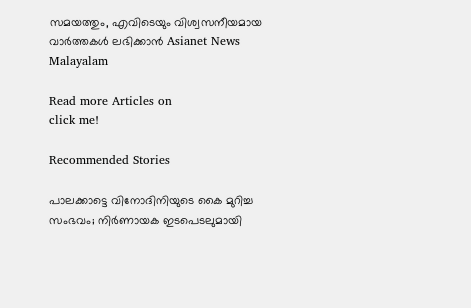സമയത്തും, എവിടെയും വിശ്വസനീയമായ വാർത്തകൾ ലഭിക്കാൻ Asianet News Malayalam

Read more Articles on
click me!

Recommended Stories

പാലക്കാട്ടെ വിനോദിനിയുടെ കൈ മുറിച്ച സംഭവം; നിര്‍ണായക ഇടപെടലുമായി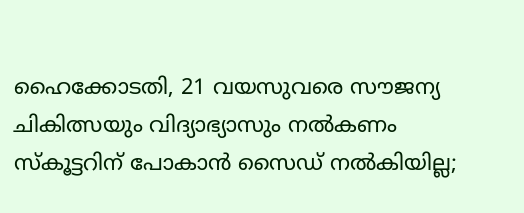ഹൈക്കോടതി, 21 വയസുവരെ സൗജന്യ ചികിത്സയും വിദ്യാഭ്യാസും നൽകണം
സ്കൂട്ടറിന് പോകാൻ സൈഡ് നൽകിയില്ല;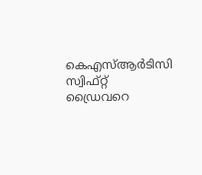കെഎസ്ആർടിസി സ്വിഫ്റ്റ് ഡ്രൈവറെ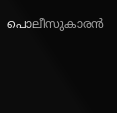പൊലീസുകാരൻ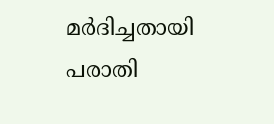മർദിച്ചതായി പരാതി